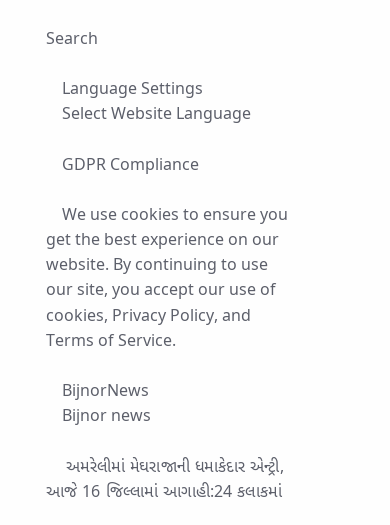Search

    Language Settings
    Select Website Language

    GDPR Compliance

    We use cookies to ensure you get the best experience on our website. By continuing to use our site, you accept our use of cookies, Privacy Policy, and Terms of Service.

    BijnorNews
    Bijnor news

    અમરેલીમાં મેઘરાજાની ધમાકેદાર એન્ટ્રી, આજે 16 જિલ્લામાં આગાહી:24 કલાકમાં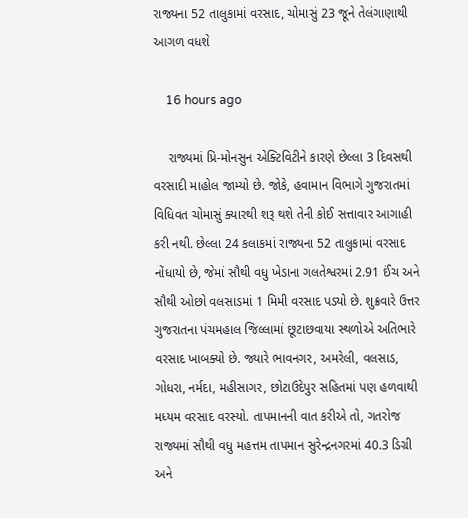રાજ્યના 52 તાલુકામાં વરસાદ, ચોમાસું 23 જૂને તેલંગાણાથી આગળ વધશે

    16 hours ago

    રાજ્યમાં પ્રિ-મોનસુન એક્ટિવિટીને કારણે છેલ્લા 3 દિવસથી વરસાદી માહોલ જામ્યો છે. જોકે, હવામાન વિભાગે ગુજરાતમાં વિધિવત ચોમાસું ક્યારથી શરૂ થશે તેની કોઈ સત્તાવાર આગાહી કરી નથી. છેલ્લા 24 કલાકમાં રાજ્યના 52 તાલુકામાં વરસાદ નોંધાયો છે, જેમાં સૌથી વધુ ખેડાના ગલતેશ્વરમાં 2.91 ઈંચ અને સૌથી ઓછો વલસાડમાં 1 મિમી વરસાદ પડ્યો છે. શુક્રવારે ઉત્તર ગુજરાતના પંચમહાલ જિલ્લામાં છૂટાછવાયા સ્થળોએ અતિભારે વરસાદ ખાબક્યો છે. જ્યારે ભાવનગર, અમરેલી, વલસાડ, ગોધરા, નર્મદા, મહીસાગર, છોટાઉદેપુર સહિતમાં પણ હળવાથી મધ્યમ વરસાદ વરસ્યો. તાપમાનની વાત કરીએ તો, ગતરોજ રાજ્યમાં સૌથી વધુ મહત્તમ તાપમાન સુરેન્દ્રનગરમાં 40.3 ડિગ્રી અને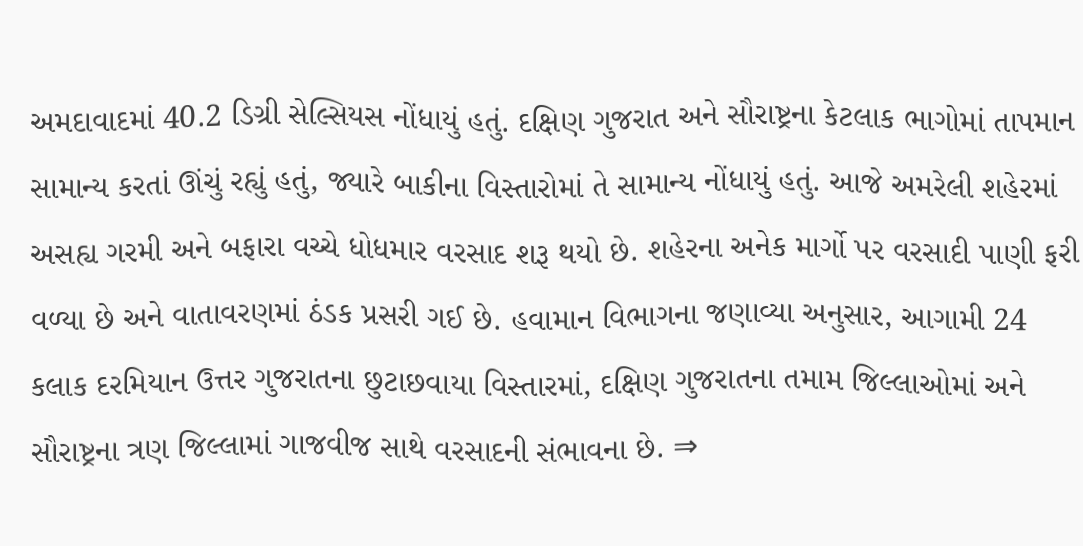અમદાવાદમાં 40.2 ડિગ્રી સેલ્સિયસ નોંધાયું હતું. દક્ષિણ ગુજરાત અને સૌરાષ્ટ્રના કેટલાક ભાગોમાં તાપમાન સામાન્ય કરતાં ઊંચું રહ્યું હતું, જ્યારે બાકીના વિસ્તારોમાં તે સામાન્ય નોંધાયું હતું. આજે અમરેલી શહેરમાં અસહ્ય ગરમી અને બફારા વચ્ચે ધોધમાર વરસાદ શરૂ થયો છે. શહેરના અનેક માર્ગો પર વરસાદી પાણી ફરી વળ્યા છે અને વાતાવરણમાં ઠંડક પ્રસરી ગઈ છે. હવામાન વિભાગના જણાવ્યા અનુસાર, આગામી 24 કલાક દરમિયાન ઉત્તર ગુજરાતના છુટાછવાયા વિસ્તારમાં, દક્ષિણ ગુજરાતના તમામ જિલ્લાઓમાં અને સૌરાષ્ટ્રના ત્રણ જિલ્લામાં ગાજવીજ સાથે વરસાદની સંભાવના છે. ⇒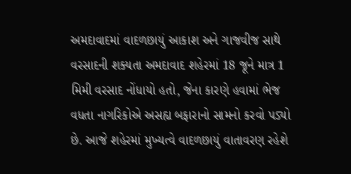અમદાવાદમાં વાદળછાયું આકાશ અને ગાજવીજ સાથે વરસાદની શક્યતા અમદાવાદ શહેરમાં 18 જૂને માત્ર 1 મિમી વરસાદ નોંધાયો હતો, જેના કારણે હવામાં ભેજ વધતા નાગરિકોએ અસહ્ય બફારાનો સામનો કરવો પડ્યો છે. આજે શહેરમાં મુખ્યત્વે વાદળછાયું વાતાવરણ રહેશે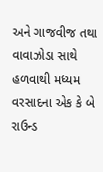અને ગાજવીજ તથા વાવાઝોડા સાથે હળવાથી મધ્યમ વરસાદના એક કે બે રાઉન્ડ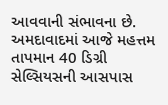આવવાની સંભાવના છે. અમદાવાદમાં આજે મહત્તમ તાપમાન 40 ડિગ્રી સેલ્સિયસની આસપાસ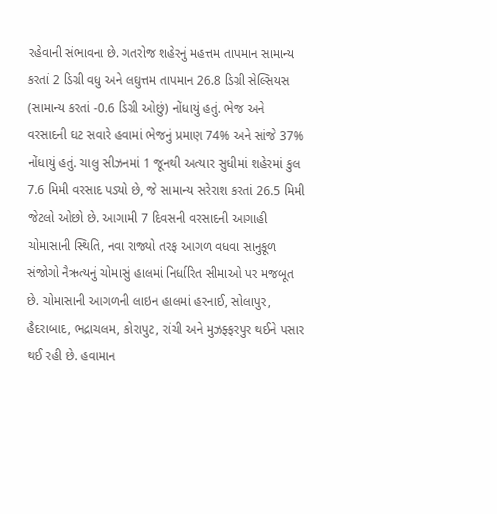રહેવાની સંભાવના છે. ગતરોજ શહેરનું મહત્તમ તાપમાન સામાન્ય કરતાં 2 ડિગ્રી વધુ અને લઘુત્તમ તાપમાન 26.8 ડિગ્રી સેલ્સિયસ (સામાન્ય કરતાં -0.6 ડિગ્રી ઓછું) નોંધાયું હતું. ભેજ અને વરસાદની ઘટ સવારે હવામાં ભેજનું પ્રમાણ 74% અને સાંજે 37% નોંધાયું હતું. ચાલુ સીઝનમાં 1 જૂનથી અત્યાર સુધીમાં શહેરમાં કુલ 7.6 મિમી વરસાદ પડ્યો છે, જે સામાન્ય સરેરાશ કરતાં 26.5 મિમી જેટલો ઓછો છે. આગામી 7 દિવસની વરસાદની આગાહી ચોમાસાની સ્થિતિ, નવા રાજ્યો તરફ આગળ વધવા સાનુકૂળ સંજોગો નૈઋત્યનું ચોમાસું હાલમાં નિર્ધારિત સીમાઓ પર મજબૂત છે. ચોમાસાની આગળની લાઇન હાલમાં હરનાઈ, સોલાપુર, હૈદરાબાદ, ભદ્રાચલમ, કોરાપુટ, રાંચી અને મુઝફ્ફરપુર થઈને પસાર થઈ રહી છે. હવામાન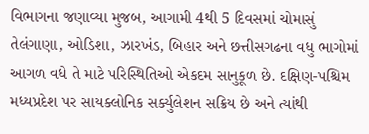વિભાગના જણાવ્યા મુજબ, આગામી 4થી 5 દિવસમાં ચોમાસું તેલંગાણા, ઓડિશા, ઝારખંડ, બિહાર અને છત્તીસગઢના વધુ ભાગોમાં આગળ વધે તે માટે પરિસ્થિતિઓ એકદમ સાનુકૂળ છે. દક્ષિણ-પશ્ચિમ મધ્યપ્રદેશ પર સાયક્લોનિક સર્ક્યુલેશન સક્રિય છે અને ત્યાંથી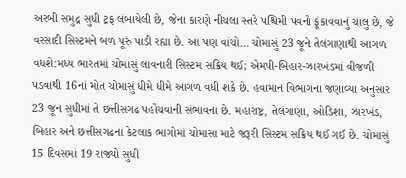અરબી સમુદ્ર સુધી ટ્રફ લંબાયેલી છે, જેના કારણે નીચલા સ્તરે પશ્ચિમી પવનો ફૂંકાવવાનું ચાલુ છે, જે વરસાદી સિસ્ટમને બળ પૂરું પાડી રહ્યા છે. આ પણ વાંચો… ચોમાસું 23 જૂને તેલંગાણાથી આગળ વધશે:મધ્ય ભારતમાં ચોમાસું લાવનારી સિસ્ટમ સક્રિય થઈ; એમપી-બિહાર-ઝારખંડમાં વીજળી પડવાથી 16નાં મોત ચોમાસું ધીમે ધીમે આગળ વધી શકે છે. હવામાન વિભાગના જણાવ્યા અનુસાર 23 જૂન સુધીમાં તે છત્તીસગઢ પહોંચવાની સંભાવના છે. મહારાષ્ટ્ર, તેલંગાણા, ઓડિશા, ઝારખંડ, બિહાર અને છત્તીસગઢના કેટલાક ભાગોમાં ચોમાસા માટે જરૂરી સિસ્ટમ સક્રિય થઈ ગઈ છે. ચોમાસું 15 દિવસમાં 19 રાજ્યો સુધી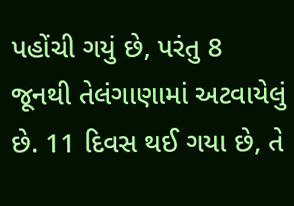પહોંચી ગયું છે, પરંતુ 8 જૂનથી તેલંગાણામાં અટવાયેલું છે. 11 દિવસ થઈ ગયા છે, તે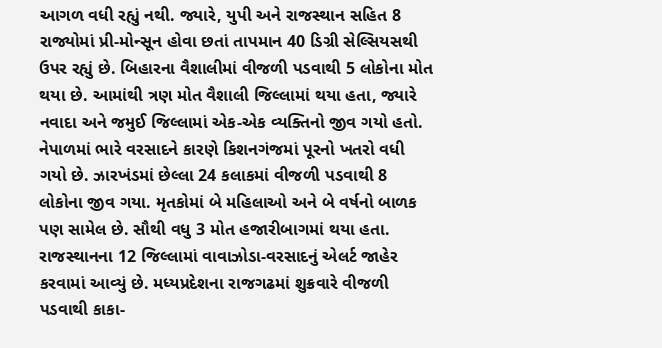આગળ વધી રહ્યું નથી. જ્યારે, યુપી અને રાજસ્થાન સહિત 8 રાજ્યોમાં પ્રી-મોન્સૂન હોવા છતાં તાપમાન 40 ડિગ્રી સેલ્સિયસથી ઉપર રહ્યું છે. બિહારના વૈશાલીમાં વીજળી પડવાથી 5 લોકોના મોત થયા છે. આમાંથી ત્રણ મોત વૈશાલી જિલ્લામાં થયા હતા, જ્યારે નવાદા અને જમુઈ જિલ્લામાં એક-એક વ્યક્તિનો જીવ ગયો હતો. નેપાળમાં ભારે વરસાદને કારણે કિશનગંજમાં પૂરનો ખતરો વધી ગયો છે. ઝારખંડમાં છેલ્લા 24 કલાકમાં વીજળી પડવાથી 8 લોકોના જીવ ગયા. મૃતકોમાં બે મહિલાઓ અને બે વર્ષનો બાળક પણ સામેલ છે. સૌથી વધુ 3 મોત હજારીબાગમાં થયા હતા. રાજસ્થાનના 12 જિલ્લામાં વાવાઝોડા-વરસાદનું એલર્ટ જાહેર કરવામાં આવ્યું છે. મધ્યપ્રદેશના રાજગઢમાં શુક્રવારે વીજળી પડવાથી કાકા-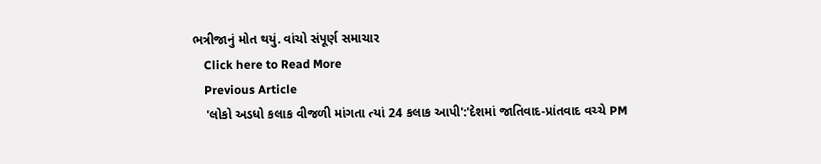ભત્રીજાનું મોત થયું. વાંચો સંપૂર્ણ સમાચાર
    Click here to Read More
    Previous Article
    'લોકો અડધો કલાક વીજળી માંગતા ત્યાં 24 કલાક આપી':'દેશમાં જાતિવાદ-પ્રાંતવાદ વચ્ચે PM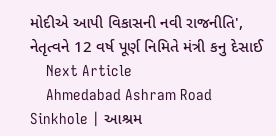મોદીએ આપી વિકાસની નવી રાજનીતિ', નેતૃત્વને 12 વર્ષ પૂર્ણ નિમિતે મંત્રી કનુ દેસાઈ
    Next Article
    Ahmedabad Ashram Road Sinkhole | આશ્રમ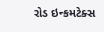રોડ ઇન્કમટેક્સ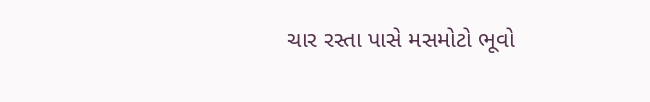ચાર રસ્તા પાસે મસમોટો ભૂવો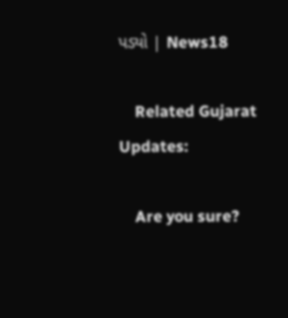પડ્યો | News18

    Related Gujarat Updates:

    Are you sure?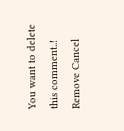You want to delete this comment..! Remove Cancel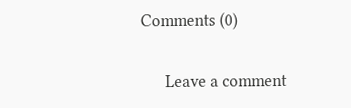Comments (0)

      Leave a comment